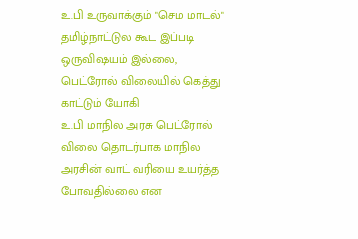உ.பி உருவாக்கும் "செம மாடல்" தமிழ்நாட்டுல கூட இப்படி ஒருவிஷயம் இல்லை, பெட்ரோல் விலையில் கெத்து காட்டும் யோகி
உ.பி மாநில அரசு பெட்ரோல் விலை தொடர்பாக மாநில அரசின் வாட் வரியை உயர்த்த போவதில்லை என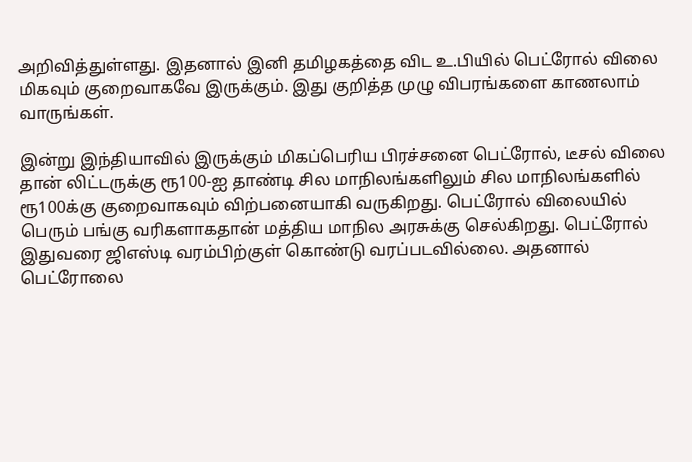அறிவித்துள்ளது. இதனால் இனி தமிழகத்தை விட உ.பியில் பெட்ரோல் விலை மிகவும் குறைவாகவே இருக்கும். இது குறித்த முழு விபரங்களை காணலாம் வாருங்கள்.

இன்று இந்தியாவில் இருக்கும் மிகப்பெரிய பிரச்சனை பெட்ரோல், டீசல் விலை தான் லிட்டருக்கு ரூ100-ஐ தாண்டி சில மாநிலங்களிலும் சில மாநிலங்களில் ரூ100க்கு குறைவாகவும் விற்பனையாகி வருகிறது. பெட்ரோல் விலையில் பெரும் பங்கு வரிகளாகதான் மத்திய மாநில அரசுக்கு செல்கிறது. பெட்ரோல் இதுவரை ஜிஎஸ்டி வரம்பிற்குள் கொண்டு வரப்படவில்லை. அதனால் பெட்ரோலை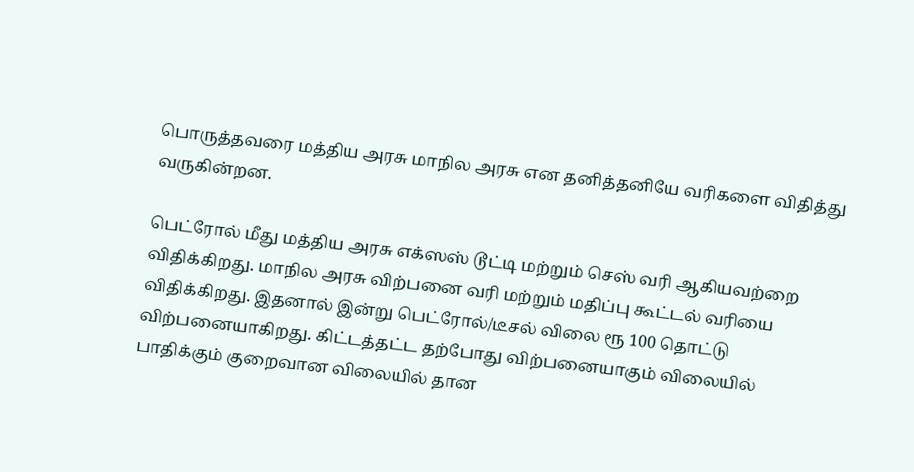பொருத்தவரை மத்திய அரசு மாநில அரசு என தனித்தனியே வரிகளை விதித்து வருகின்றன.

பெட்ரோல் மீது மத்திய அரசு எக்ஸஸ் டூட்டி மற்றும் செஸ் வரி ஆகியவற்றை விதிக்கிறது. மாநில அரசு விற்பனை வரி மற்றும் மதிப்பு கூட்டல் வரியை விதிக்கிறது. இதனால் இன்று பெட்ரோல்/டீசல் விலை ரூ 100 தொட்டு விற்பனையாகிறது. கிட்டத்தட்ட தற்போது விற்பனையாகும் விலையில் பாதிக்கும் குறைவான விலையில் தான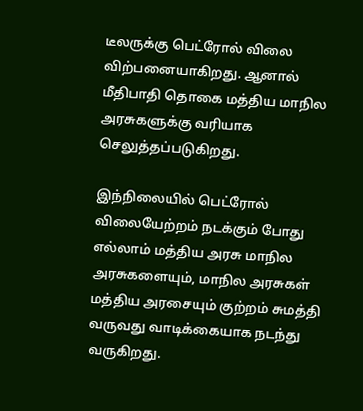டீலருக்கு பெட்ரோல் விலை விற்பனையாகிறது. ஆனால் மீதிபாதி தொகை மத்திய மாநில அரசுகளுக்கு வரியாக செலுத்தப்படுகிறது.

இந்நிலையில் பெட்ரோல் விலையேற்றம் நடக்கும் போது எல்லாம் மத்திய அரசு மாநில அரசுகளையும், மாநில அரசுகள் மத்திய அரசையும் குற்றம் சுமத்தி வருவது வாடிக்கையாக நடந்து வருகிறது.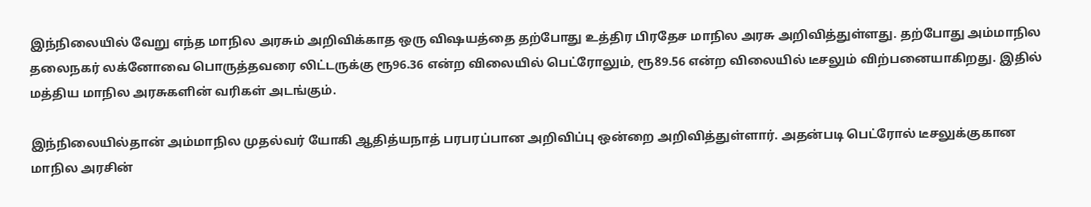இந்நிலையில் வேறு எந்த மாநில அரசும் அறிவிக்காத ஒரு விஷயத்தை தற்போது உத்திர பிரதேச மாநில அரசு அறிவித்துள்ளது. தற்போது அம்மாநில தலைநகர் லக்னோவை பொருத்தவரை லிட்டருக்கு ரூ96.36 என்ற விலையில் பெட்ரோலும், ரூ89.56 என்ற விலையில் டீசலும் விற்பனையாகிறது. இதில் மத்திய மாநில அரசுகளின் வரிகள் அடங்கும்.

இந்நிலையில்தான் அம்மாநில முதல்வர் யோகி ஆதித்யநாத் பரபரப்பான அறிவிப்பு ஒன்றை அறிவித்துள்ளார். அதன்படி பெட்ரோல் டீசலுக்குகான மாநில அரசின்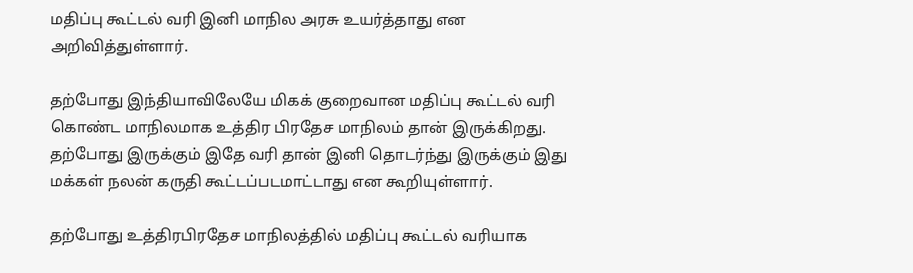மதிப்பு கூட்டல் வரி இனி மாநில அரசு உயர்த்தாது என அறிவித்துள்ளார்.

தற்போது இந்தியாவிலேயே மிகக் குறைவான மதிப்பு கூட்டல் வரி கொண்ட மாநிலமாக உத்திர பிரதேச மாநிலம் தான் இருக்கிறது. தற்போது இருக்கும் இதே வரி தான் இனி தொடர்ந்து இருக்கும் இது மக்கள் நலன் கருதி கூட்டப்படமாட்டாது என கூறியுள்ளார்.

தற்போது உத்திரபிரதேச மாநிலத்தில் மதிப்பு கூட்டல் வரியாக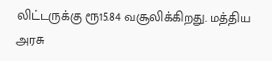லிட்டருக்கு ரூ15.84 வசூலிக்கிறது. மத்திய அரசு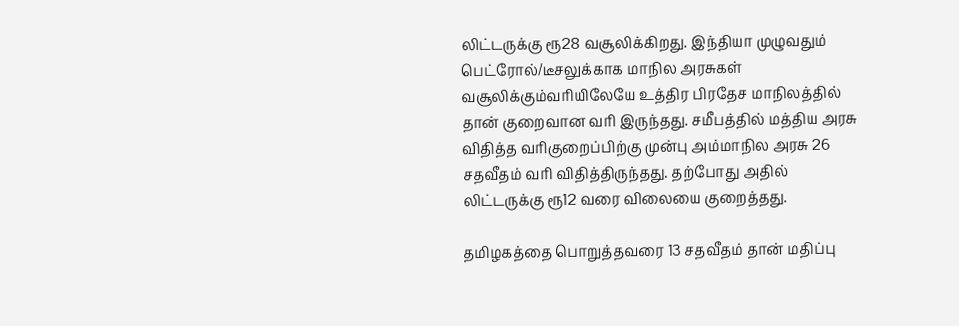லிட்டருக்கு ரூ28 வசூலிக்கிறது. இந்தியா முழுவதும் பெட்ரோல்/டீசலுக்காக மாநில அரசுகள் வசூலிக்கும்வரியிலேயே உத்திர பிரதேச மாநிலத்தில் தான் குறைவான வரி இருந்தது. சமீபத்தில் மத்திய அரசு விதித்த வரிகுறைப்பிற்கு முன்பு அம்மாநில அரசு 26 சதவீதம் வரி விதித்திருந்தது. தற்போது அதில் லிட்டருக்கு ரூ12 வரை விலையை குறைத்தது.

தமிழகத்தை பொறுத்தவரை 13 சதவீதம் தான் மதிப்பு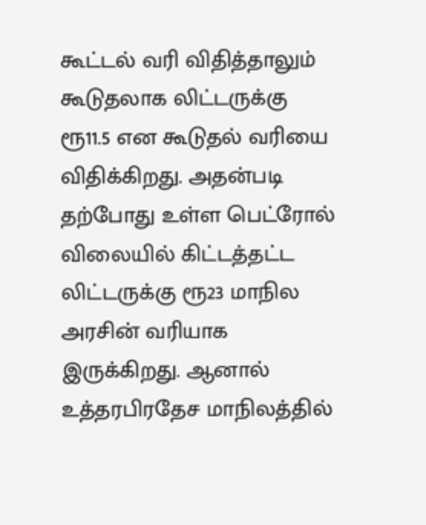கூட்டல் வரி விதித்தாலும் கூடுதலாக லிட்டருக்கு ரூ11.5 என கூடுதல் வரியை விதிக்கிறது. அதன்படி தற்போது உள்ள பெட்ரோல் விலையில் கிட்டத்தட்ட லிட்டருக்கு ரூ23 மாநில அரசின் வரியாக இருக்கிறது. ஆனால் உத்தரபிரதேச மாநிலத்தில்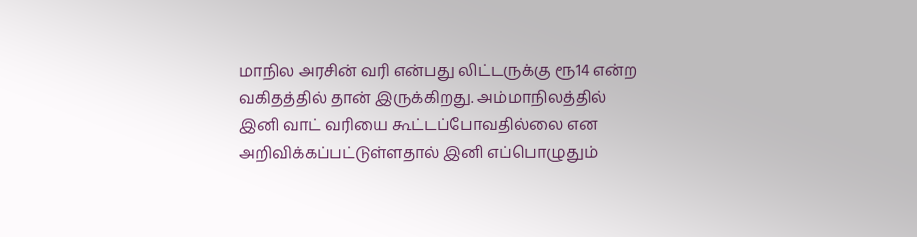மாநில அரசின் வரி என்பது லிட்டருக்கு ரூ14 என்ற வகிதத்தில் தான் இருக்கிறது. அம்மாநிலத்தில் இனி வாட் வரியை கூட்டப்போவதில்லை என அறிவிக்கப்பட்டுள்ளதால் இனி எப்பொழுதும்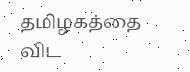தமிழகத்தை விட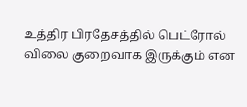உத்திர பிரதேசத்தில் பெட்ரோல் விலை குறைவாக இருக்கும் என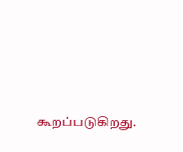கூறப்படுகிறது.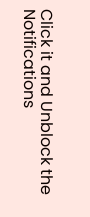Click it and Unblock the Notifications